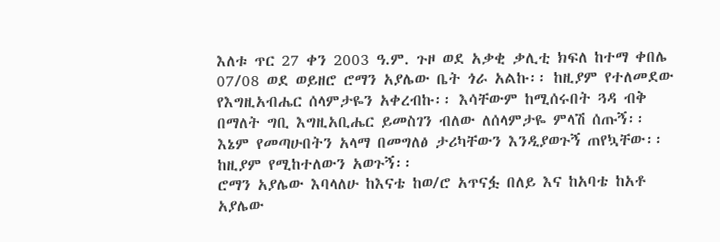እለቱ ጥር 27 ቀን 2003 ዓ.ም. ጉዞ ወደ አቃቂ ቃሊቲ ክፍለ ከተማ ቀበሌ 07/08 ወደ ወይዘሮ ሮማን አያሌው ቤት ጎራ አልኩ፡፡ ከዚያም የተለመደው የእግዚአብሔር ሰላምታዬን አቀረብኩ፡፡ እሳቸውም ከሚሰሩበት ጓዳ ብቅ በማለት ግቢ እግዚአቢሔር ይመስገን ብለው ለሰላምታዬ ምላሽ ሰጡኝ፡፡ እኔም የመጣሁበትን አላማ በመግለፅ ታሪካቸውን እንዲያወጉኝ ጠየኳቸው፡፡ ከዚያም የሚከተለውን አወጉኝ፡፡
ሮማን አያሌው እባላለሁ ከእናቴ ከወ/ሮ አጥናፏ በለይ እና ከአባቴ ከአቶ አያሌው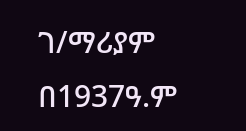ገ/ማሪያም በ1937ዓ.ም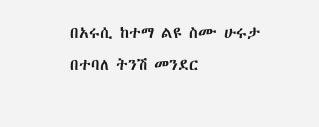በአሩሲ ከተማ ልዩ ስሙ ሁሩታ በተባለ ትንሽ መንደር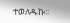ተወለዱኩ፡፡